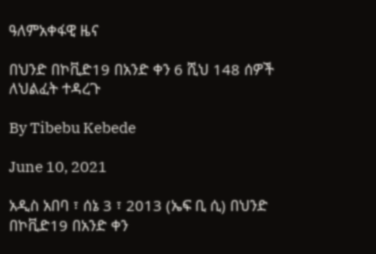ዓለምአቀፋዊ ዜና

በህንድ በኮቪድ19 በአንድ ቀን 6 ሺህ 148 ሰዎች ለህልፈት ተዳረጉ

By Tibebu Kebede

June 10, 2021

አዲስ አበባ ፣ ሰኔ 3 ፣ 2013 (ኤፍ ቢ ሲ) በህንድ በኮቪድ19 በአንድ ቀን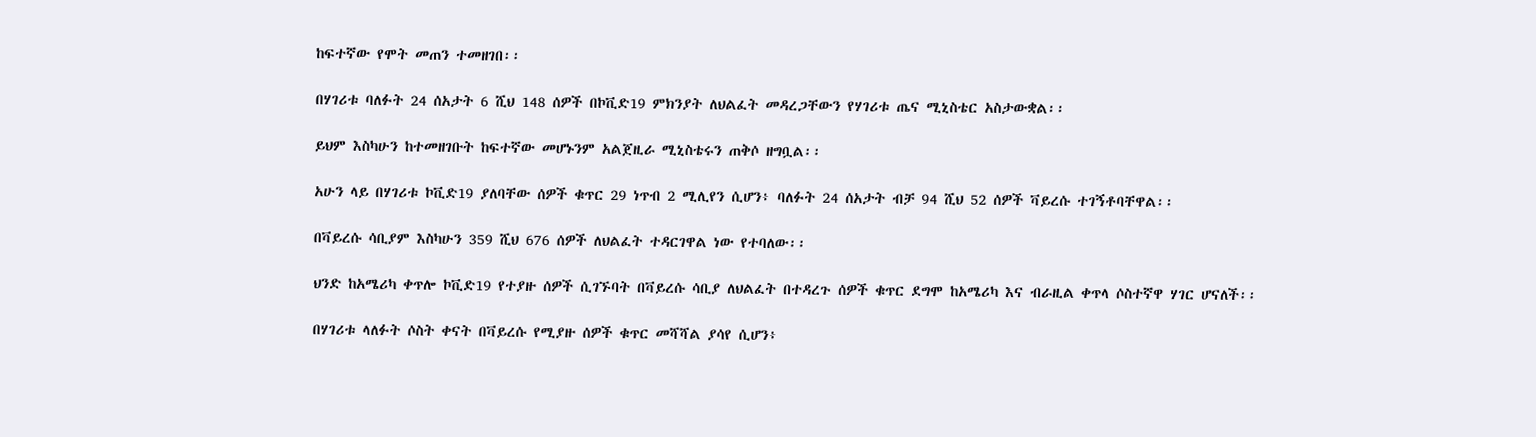ከፍተኛው የሞት መጠን ተመዘገበ፡፡

በሃገሪቱ ባለፉት 24 ሰአታት 6 ሺህ 148 ሰዎች በኮቪድ19 ምክንያት ለህልፈት መዳረጋቸውን የሃገሪቱ ጤና ሚኒስቴር አስታውቋል፡፡

ይህም እስካሁን ከተመዘገቡት ከፍተኛው መሆኑንም አልጀዚራ ሚኒስቴሩን ጠቅሶ ዘግቧል፡፡

አሁን ላይ በሃገሪቱ ኮቪድ19 ያለባቸው ሰዎች ቁጥር 29 ነጥብ 2 ሚሊየን ሲሆን፥ ባለፉት 24 ሰአታት ብቻ 94 ሺህ 52 ሰዎች ቫይረሱ ተገኝቶባቸዋል፡፡

በቫይረሱ ሳቢያም እስካሁን 359 ሺህ 676 ሰዎች ለህልፈት ተዳርገዋል ነው የተባለው፡፡

ህንድ ከአሜሪካ ቀጥሎ ኮቪድ19 የተያዙ ሰዎች ሲገኙባት በቫይረሱ ሳቢያ ለህልፈት በተዳረጉ ሰዎች ቁጥር ደግሞ ከአሜሪካ እና ብራዚል ቀጥላ ሶስተኛዋ ሃገር ሆናለች፡፡

በሃገሪቱ ላለፉት ሶስት ቀናት በቫይረሱ የሚያዙ ሰዎች ቁጥር መሻሻል ያሳየ ሲሆን፥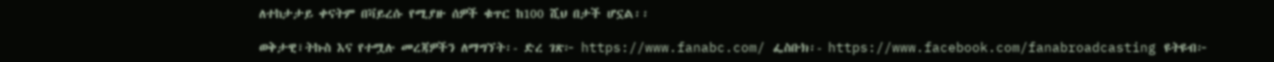ለተከታታይ ቀናትም በቫይረሱ የሚያዙ ሰዎች ቁጥር ከ100 ሺህ በታች ሆኗል፡፡

ወቅታዊ፣ትኩስ እና የተሟሉ መረጃዎችን ለማግኘት፡- ድረ ገጽ፦ https://www.fanabc.com/ ፌስቡክ፡- https://www.facebook.com/fanabroadcasting ዩትዩብ፦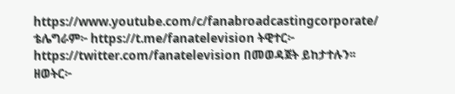https://www.youtube.com/c/fanabroadcastingcorporate/ ቴሌግራም፦ https://t.me/fanatelevision ትዊተር፦ https://twitter.com/fanatelevision በመወዳጀት ይከታተሉን፡፡ ዘወትር፦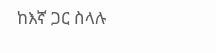ከእኛ ጋር ስላሉ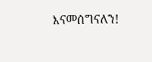እናመሰግናለን!